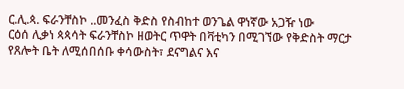ር.ሊ.ጳ. ፍራንቸስኮ ..መንፈስ ቅድስ የስብከተ ወንጌል ዋነኛው አጋዥ ነው
ርዕሰ ሊቃነ ጳጳሳት ፍራንቸስኮ ዘወትር ጥዋት በቫቲካን በሚገኘው የቅድስት ማርታ የጸሎት ቤት ለሚሰበሰቡ ቀሳውስት፣ ደናግልና እና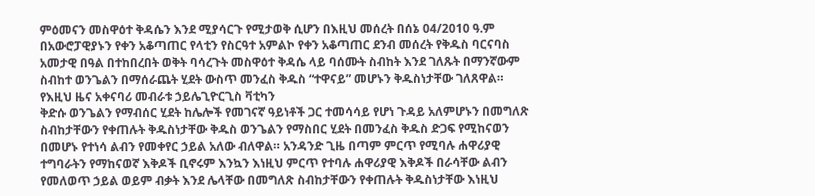ምዕመናን መስዋዕተ ቅዳሴን እንደ ሚያሳርጉ የሚታወቅ ሲሆን በእዚህ መሰረት በሰኔ 04/2010 ዓ.ም በአውሮፓዊያኑን የቀን አቆጣጠር የላቲን የስርዓተ አምልኮ የቀን አቆጣጠር ደንብ መሰረት የቅዱስ ባርናባስ አመታዊ በዓል በተከበረበት ወቅት ባሳረጉት መስዋዕተ ቅዳሴ ላይ ባሰሙት ስብከት እንደ ገለጹት በማንኛውም ስብከተ ወንጌልን በማሰራጨት ሂደት ውስጥ መንፈስ ቅዱስ “ተዋናይ” መሆኑን ቅዱስነታቸው ገለጸዋል።
የእዚህ ዜና አቀናባሪ መብራቱ ኃይሌጊዮርጊስ ቫቲካን
ቅድሱ ወንጌልን የማብሰር ሂደት ከሌሎች የመገናኛ ዓይነቶች ጋር ተመሳሳይ የሆነ ጉዳይ አለምሆኑን በመግለጽ ስብከታቸውን የቀጠሉት ቅዱስነታቸው ቅዱስ ወንጌልን የማስበር ሂደት በመንፈስ ቅዱስ ድጋፍ የሚከናወን በመሆኑ የተነሳ ልብን የመቀየር ኃይል አለው ብለዋል። አንዳንድ ጊዜ በጣም ምርጥ የሚባሉ ሐዋሪያዊ ተግባራትን የማከናወኛ እቅዶች ቢኖሩም እንኳን እነዚህ ምርጥ የተባሉ ሐዋሪያዊ እቅዶች በራሳቸው ልብን የመለወጥ ኃይል ወይም ብቃት እንደ ሌላቸው በመግለጽ ስብከታቸውን የቀጠሉት ቅዱስነታቸው እነዚህ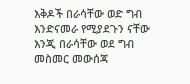እቅዶች በራሳቸው ወድ ግብ እንድናመራ የሚያደጉን ናቸው እንጂ በራሳቸው ወደ ግብ መስመር መውሰጃ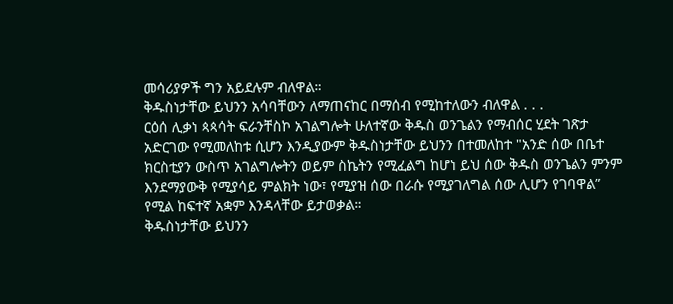መሳሪያዎች ግን አይደሉም ብለዋል።
ቅዱስነታቸው ይህንን አሳባቸውን ለማጠናከር በማሰብ የሚከተለውን ብለዋል . . .
ርዕሰ ሊቃነ ጳጳሳት ፍራንቸስኮ አገልግሎት ሁለተኛው ቅዱስ ወንጌልን የማብሰር ሂደት ገጽታ አድርገው የሚመለከቱ ሲሆን እንዲያውም ቅዱስነታቸው ይህንን በተመለከተ "አንድ ሰው በቤተ ክርስቲያን ውስጥ አገልግሎትን ወይም ስኬትን የሚፈልግ ከሆነ ይህ ሰው ቅዱስ ወንጌልን ምንም እንደማያውቅ የሚያሳይ ምልክት ነው፣ የሚያዝ ሰው በራሱ የሚያገለግል ሰው ሊሆን የገባዋል” የሚል ከፍተኛ አቋም እንዳላቸው ይታወቃል።
ቅዱስነታቸው ይህንን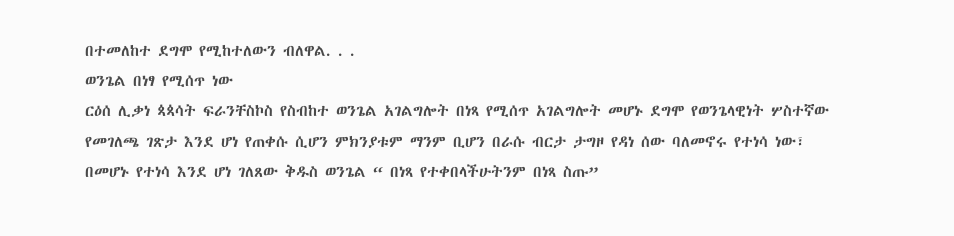በተመለከተ ደግሞ የሚከተለውን ብለዋል. . .
ወንጌል በነፃ የሚሰጥ ነው
ርዕሰ ሊቃነ ጳጳሳት ፍራንቸስኮስ የስብከተ ወንጌል አገልግሎት በነጻ የሚሰጥ አገልግሎት መሆኑ ደግሞ የወንጌላዊነት ሦስተኛው የመገለጫ ገጽታ እንደ ሆነ የጠቀሱ ሲሆን ምክንያቱም ማንም ቢሆን በራሱ ብርታ ታግዞ የዳነ ሰው ባለመኖሩ የተነሳ ነው፣ በመሆኑ የተነሳ እንደ ሆነ ገለጸው ቅዱስ ወንጌል “ በነጻ የተቀበላችሁትንም በነጻ ስጡ”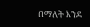በማለት እንደ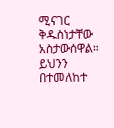ሚናገር ቅዱስነታቸው አስታውሰዋል።
ይህንን በተመለከተ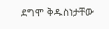ደግሞ ቅዱስነታቸው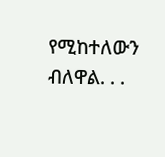የሚከተለውን ብለዋል. . .